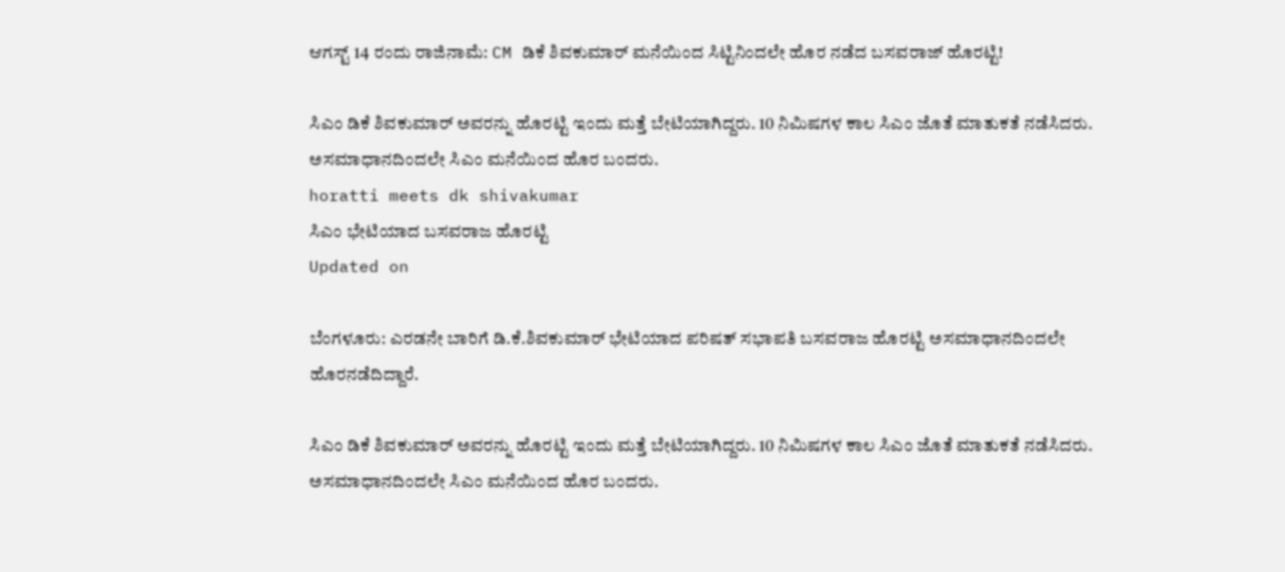ಆಗಸ್ಟ್ 14 ರಂದು ರಾಜಿನಾಮೆ: CM ಡಿಕೆ ಶಿವಕುಮಾರ್ ಮನೆಯಿಂದ ಸಿಟ್ಟಿನಿಂದಲೇ ಹೊರ ನಡೆದ ಬಸವರಾಜ್ ಹೊರಟ್ಟಿ!

ಸಿಎಂ ಡಿಕೆ ಶಿವಕುಮಾರ್ ಅವರನ್ನು ಹೊರಟ್ಟಿ ಇಂದು ಮತ್ತೆ ಬೇಟಿಯಾಗಿದ್ದರು. 10 ನಿಮಿಷಗಳ ಕಾಲ ಸಿಎಂ ಜೊತೆ ಮಾತುಕತೆ ನಡೆಸಿದರು. ಅಸಮಾಧಾನದಿಂದಲೇ ಸಿಎಂ ಮನೆಯಿಂದ ಹೊರ ಬಂದರು.
horatti meets dk shivakumar
ಸಿಎಂ ಭೇಟಿಯಾದ ಬಸವರಾಜ ಹೊರಟ್ಟಿ
Updated on

ಬೆಂಗಳೂರು: ಎರಡನೇ ಬಾರಿಗೆ ಡಿ.ಕೆ.ಶಿವಕುಮಾರ್ ಭೇಟಿಯಾದ ಪರಿಷತ್ ಸಭಾಪತಿ ಬಸವರಾಜ ಹೊರಟ್ಟಿ ಅಸಮಾಧಾನದಿಂದಲೇ ಹೊರನಡೆದಿದ್ದಾರೆ.

ಸಿಎಂ ಡಿಕೆ ಶಿವಕುಮಾರ್ ಅವರನ್ನು ಹೊರಟ್ಟಿ ಇಂದು ಮತ್ತೆ ಬೇಟಿಯಾಗಿದ್ದರು. 10 ನಿಮಿಷಗಳ ಕಾಲ ಸಿಎಂ ಜೊತೆ ಮಾತುಕತೆ ನಡೆಸಿದರು. ಅಸಮಾಧಾನದಿಂದಲೇ ಸಿಎಂ ಮನೆಯಿಂದ ಹೊರ ಬಂದರು.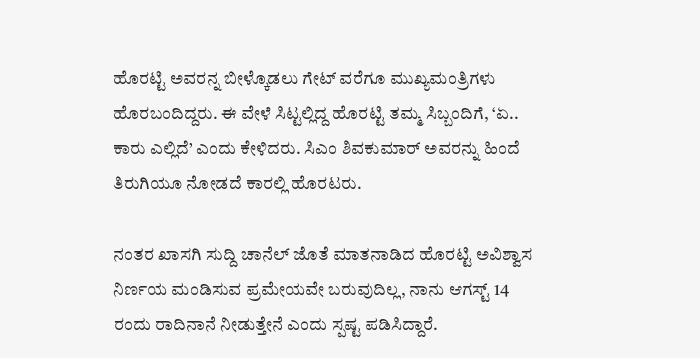ಹೊರಟ್ಟಿ ಅವರನ್ನ ಬೀಳ್ಕೊಡಲು ಗೇಟ್ ವರೆಗೂ ಮುಖ್ಯಮಂತ್ರಿಗಳು ಹೊರಬಂದಿದ್ದರು. ಈ ವೇಳೆ ಸಿಟ್ಟಲ್ಲಿದ್ದ ಹೊರಟ್ಟಿ ತಮ್ಮ ಸಿಬ್ಬಂದಿಗೆ, ‘ಏ.. ಕಾರು ಎಲ್ಲಿದೆ’ ಎಂದು ಕೇಳಿದರು. ಸಿಎಂ ಶಿವಕುಮಾರ್ ಅವರನ್ನು ಹಿಂದೆ ತಿರುಗಿಯೂ ನೋಡದೆ ಕಾರಲ್ಲಿ ಹೊರಟರು.

ನಂತರ ಖಾಸಗಿ ಸುದ್ದಿ ಚಾನೆಲ್ ಜೊತೆ ಮಾತನಾಡಿದ ಹೊರಟ್ಟಿ ಅವಿಶ್ವಾಸ ನಿರ್ಣಯ ಮಂಡಿಸುವ ಪ್ರಮೇಯವೇ ಬರುವುದಿಲ್ಲ, ನಾನು ಆಗಸ್ಟ್ 14 ರಂದು ರಾದಿನಾನೆ ನೀಡುತ್ತೇನೆ ಎಂದು ಸ್ಪಷ್ಟ ಪಡಿಸಿದ್ದಾರೆ.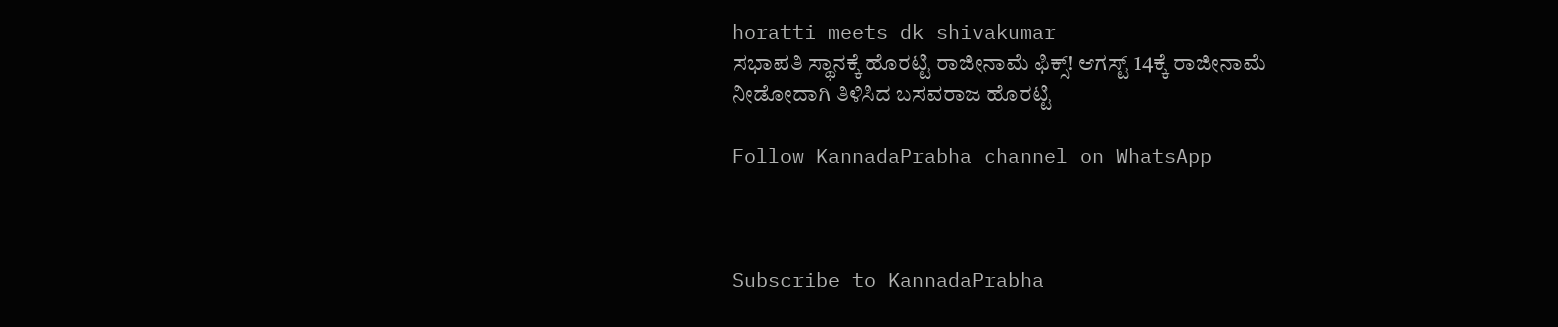horatti meets dk shivakumar
ಸಭಾಪತಿ ಸ್ಥಾನಕ್ಕೆ ಹೊರಟ್ಟಿ ರಾಜೀನಾಮೆ ಫಿಕ್ಸ್! ಆಗಸ್ಟ್ 14ಕ್ಕೆ ರಾಜೀನಾಮೆ ನೀಡೋದಾಗಿ ತಿಳಿಸಿದ ಬಸವರಾಜ ಹೊರಟ್ಟಿ

Follow KannadaPrabha channel on WhatsApp



Subscribe to KannadaPrabha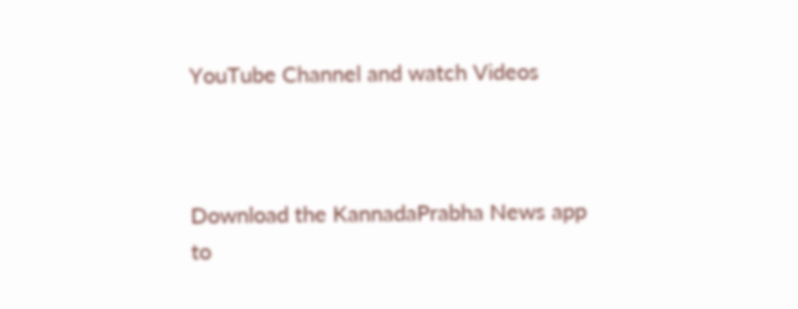YouTube Channel and watch Videos



Download the KannadaPrabha News app to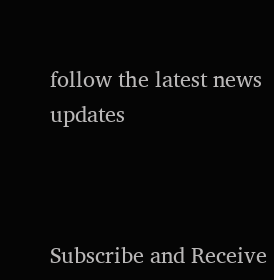follow the latest news updates



Subscribe and Receive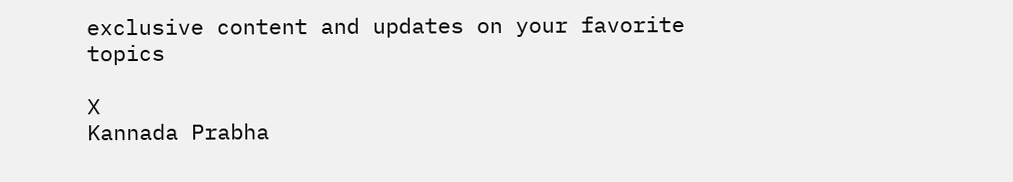exclusive content and updates on your favorite topics

X
Kannada Prabha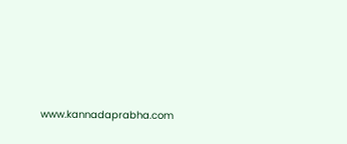www.kannadaprabha.com